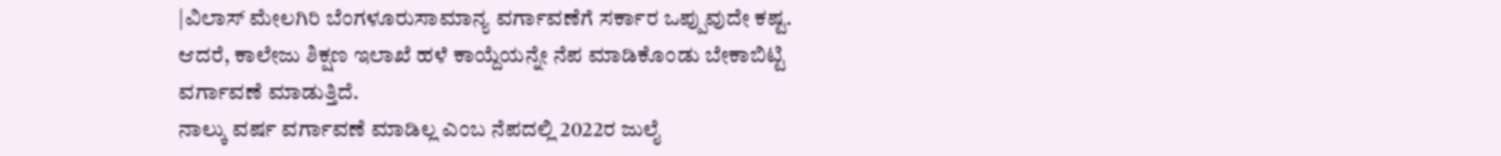|ವಿಲಾಸ್ ಮೇಲಗಿರಿ ಬೆಂಗಳೂರುಸಾಮಾನ್ಯ ವರ್ಗಾವಣೆಗೆ ಸರ್ಕಾರ ಒಪ್ಪುವುದೇ ಕಷ್ಟ. ಆದರೆ, ಕಾಲೇಜು ಶಿಕ್ಷಣ ಇಲಾಖೆ ಹಳೆ ಕಾಯ್ದೆಯನ್ನೇ ನೆಪ ಮಾಡಿಕೊಂಡು ಬೇಕಾಬಿಟ್ಟಿ ವರ್ಗಾವಣೆ ಮಾಡುತ್ತಿದೆ.
ನಾಲ್ಕು ವರ್ಷ ವರ್ಗಾವಣೆ ಮಾಡಿಲ್ಲ ಎಂಬ ನೆಪದಲ್ಲಿ 2022ರ ಜುಲೈ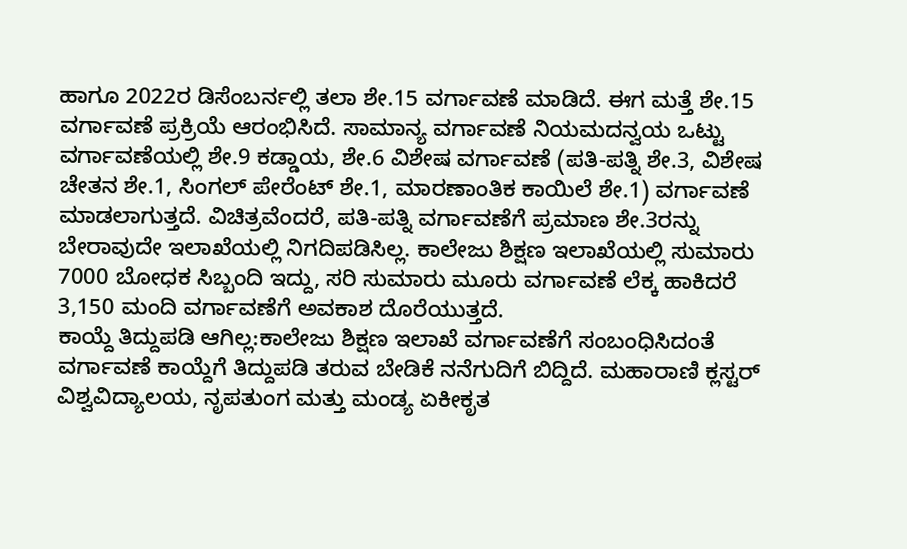ಹಾಗೂ 2022ರ ಡಿಸೆಂಬರ್ನಲ್ಲಿ ತಲಾ ಶೇ.15 ವರ್ಗಾವಣೆ ಮಾಡಿದೆ. ಈಗ ಮತ್ತೆ ಶೇ.15 ವರ್ಗಾವಣೆ ಪ್ರಕ್ರಿಯೆ ಆರಂಭಿಸಿದೆ. ಸಾಮಾನ್ಯ ವರ್ಗಾವಣೆ ನಿಯಮದನ್ವಯ ಒಟ್ಟು ವರ್ಗಾವಣೆಯಲ್ಲಿ ಶೇ.9 ಕಡ್ಡಾಯ, ಶೇ.6 ವಿಶೇಷ ವರ್ಗಾವಣೆ (ಪತಿ-ಪತ್ನಿ ಶೇ.3, ವಿಶೇಷ ಚೇತನ ಶೇ.1, ಸಿಂಗಲ್ ಪೇರೆಂಟ್ ಶೇ.1, ಮಾರಣಾಂತಿಕ ಕಾಯಿಲೆ ಶೇ.1) ವರ್ಗಾವಣೆ ಮಾಡಲಾಗುತ್ತದೆ. ವಿಚಿತ್ರವೆಂದರೆ, ಪತಿ-ಪತ್ನಿ ವರ್ಗಾವಣೆಗೆ ಪ್ರಮಾಣ ಶೇ.3ರನ್ನು ಬೇರಾವುದೇ ಇಲಾಖೆಯಲ್ಲಿ ನಿಗದಿಪಡಿಸಿಲ್ಲ. ಕಾಲೇಜು ಶಿಕ್ಷಣ ಇಲಾಖೆಯಲ್ಲಿ ಸುಮಾರು 7000 ಬೋಧಕ ಸಿಬ್ಬಂದಿ ಇದ್ದು, ಸರಿ ಸುಮಾರು ಮೂರು ವರ್ಗಾವಣೆ ಲೆಕ್ಕ ಹಾಕಿದರೆ 3,150 ಮಂದಿ ವರ್ಗಾವಣೆಗೆ ಅವಕಾಶ ದೊರೆಯುತ್ತದೆ.
ಕಾಯ್ದೆ ತಿದ್ದುಪಡಿ ಆಗಿಲ್ಲ:ಕಾಲೇಜು ಶಿಕ್ಷಣ ಇಲಾಖೆ ವರ್ಗಾವಣೆಗೆ ಸಂಬಂಧಿಸಿದಂತೆ ವರ್ಗಾವಣೆ ಕಾಯ್ದೆಗೆ ತಿದ್ದುಪಡಿ ತರುವ ಬೇಡಿಕೆ ನನೆಗುದಿಗೆ ಬಿದ್ದಿದೆ. ಮಹಾರಾಣಿ ಕ್ಲಸ್ಟರ್ ವಿಶ್ವವಿದ್ಯಾಲಯ, ನೃಪತುಂಗ ಮತ್ತು ಮಂಡ್ಯ ಏಕೀಕೃತ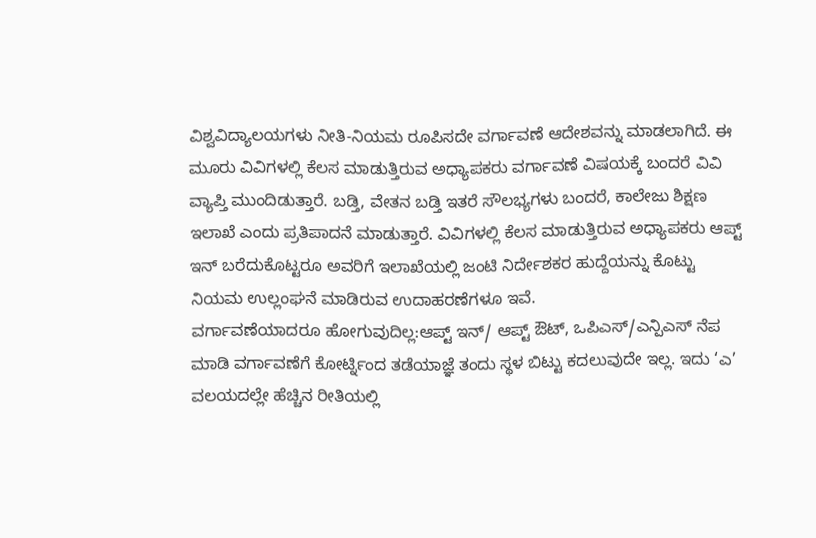ವಿಶ್ವವಿದ್ಯಾಲಯಗಳು ನೀತಿ-ನಿಯಮ ರೂಪಿಸದೇ ವರ್ಗಾವಣೆ ಆದೇಶವನ್ನು ಮಾಡಲಾಗಿದೆ. ಈ ಮೂರು ವಿವಿಗಳಲ್ಲಿ ಕೆಲಸ ಮಾಡುತ್ತಿರುವ ಅಧ್ಯಾಪಕರು ವರ್ಗಾವಣೆ ವಿಷಯಕ್ಕೆ ಬಂದರೆ ವಿವಿ ವ್ಯಾಪ್ತಿ ಮುಂದಿಡುತ್ತಾರೆ. ಬಡ್ತಿ, ವೇತನ ಬಡ್ತಿ ಇತರೆ ಸೌಲಭ್ಯಗಳು ಬಂದರೆ, ಕಾಲೇಜು ಶಿಕ್ಷಣ ಇಲಾಖೆ ಎಂದು ಪ್ರತಿಪಾದನೆ ಮಾಡುತ್ತಾರೆ. ವಿವಿಗಳಲ್ಲಿ ಕೆಲಸ ಮಾಡುತ್ತಿರುವ ಅಧ್ಯಾಪಕರು ಆಪ್ಟ್ ಇನ್ ಬರೆದುಕೊಟ್ಟರೂ ಅವರಿಗೆ ಇಲಾಖೆಯಲ್ಲಿ ಜಂಟಿ ನಿರ್ದೇಶಕರ ಹುದ್ದೆಯನ್ನು ಕೊಟ್ಟು ನಿಯಮ ಉಲ್ಲಂಘನೆ ಮಾಡಿರುವ ಉದಾಹರಣೆಗಳೂ ಇವೆ.
ವರ್ಗಾವಣೆಯಾದರೂ ಹೋಗುವುದಿಲ್ಲ:ಆಪ್ಟ್ ಇನ್/ ಆಪ್ಟ್ ಔಟ್, ಒಪಿಎಸ್/ಎನ್ಪಿಎಸ್ ನೆಪ ಮಾಡಿ ವರ್ಗಾವಣೆಗೆ ಕೋರ್ಟ್ನಿಂದ ತಡೆಯಾಜ್ಞೆ ತಂದು ಸ್ಥಳ ಬಿಟ್ಟು ಕದಲುವುದೇ ಇಲ್ಲ. ಇದು ‘ಎ’ ವಲಯದಲ್ಲೇ ಹೆಚ್ಚಿನ ರೀತಿಯಲ್ಲಿ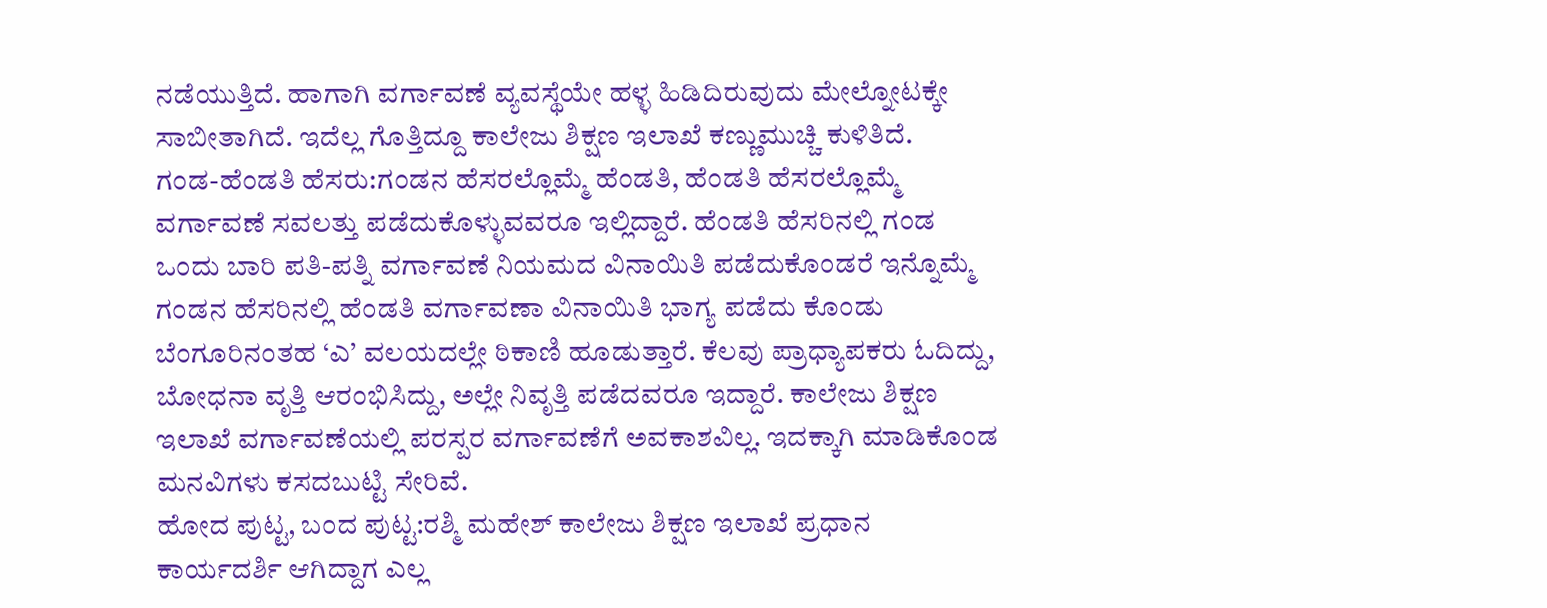ನಡೆಯುತ್ತಿದೆ. ಹಾಗಾಗಿ ವರ್ಗಾವಣೆ ವ್ಯವಸ್ಥೆಯೇ ಹಳ್ಳ ಹಿಡಿದಿರುವುದು ಮೇಲ್ನೋಟಕ್ಕೇ ಸಾಬೀತಾಗಿದೆ. ಇದೆಲ್ಲ ಗೊತ್ತಿದ್ದೂ ಕಾಲೇಜು ಶಿಕ್ಷಣ ಇಲಾಖೆ ಕಣ್ಣುಮುಚ್ಚಿ ಕುಳಿತಿದೆ.
ಗಂಡ-ಹೆಂಡತಿ ಹೆಸರು:ಗಂಡನ ಹೆಸರಲ್ಲೊಮ್ಮೆ ಹೆಂಡತಿ, ಹೆಂಡತಿ ಹೆಸರಲ್ಲೊಮ್ಮೆ ವರ್ಗಾವಣೆ ಸವಲತ್ತು ಪಡೆದುಕೊಳ್ಳುವವರೂ ಇಲ್ಲಿದ್ದಾರೆ. ಹೆಂಡತಿ ಹೆಸರಿನಲ್ಲಿ ಗಂಡ ಒಂದು ಬಾರಿ ಪತಿ-ಪತ್ನಿ ವರ್ಗಾವಣೆ ನಿಯಮದ ವಿನಾಯಿತಿ ಪಡೆದುಕೊಂಡರೆ ಇನ್ನೊಮ್ಮೆ ಗಂಡನ ಹೆಸರಿನಲ್ಲಿ ಹೆಂಡತಿ ವರ್ಗಾವಣಾ ವಿನಾಯಿತಿ ಭಾಗ್ಯ ಪಡೆದು ಕೊಂಡು ಬೆಂಗೂರಿನಂತಹ ‘ಎ’ ವಲಯದಲ್ಲೇ ಠಿಕಾಣಿ ಹೂಡುತ್ತಾರೆ. ಕೆಲವು ಪ್ರಾಧ್ಯಾಪಕರು ಓದಿದ್ದು, ಬೋಧನಾ ವೃತ್ತಿ ಆರಂಭಿಸಿದ್ದು, ಅಲ್ಲೇ ನಿವೃತ್ತಿ ಪಡೆದವರೂ ಇದ್ದಾರೆ. ಕಾಲೇಜು ಶಿಕ್ಷಣ ಇಲಾಖೆ ವರ್ಗಾವಣೆಯಲ್ಲಿ ಪರಸ್ಪರ ವರ್ಗಾವಣೆಗೆ ಅವಕಾಶವಿಲ್ಲ. ಇದಕ್ಕಾಗಿ ಮಾಡಿಕೊಂಡ ಮನವಿಗಳು ಕಸದಬುಟ್ಟಿ ಸೇರಿವೆ.
ಹೋದ ಪುಟ್ಟ, ಬಂದ ಪುಟ್ಟ:ರಶ್ಮಿ ಮಹೇಶ್ ಕಾಲೇಜು ಶಿಕ್ಷಣ ಇಲಾಖೆ ಪ್ರಧಾನ ಕಾರ್ಯದರ್ಶಿ ಆಗಿದ್ದಾಗ ಎಲ್ಲ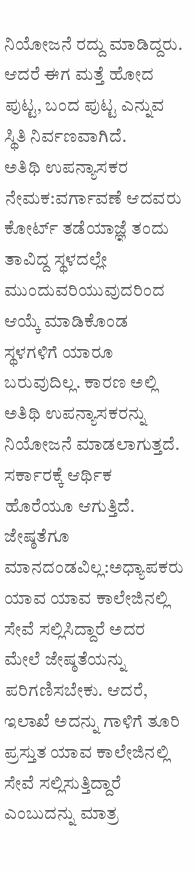ನಿಯೋಜನೆ ರದ್ದು ಮಾಡಿದ್ದರು. ಆದರೆ ಈಗ ಮತ್ತೆ ಹೋದ ಪುಟ್ಟ, ಬಂದ ಪುಟ್ಟ ಎನ್ನುವ ಸ್ಥಿತಿ ನಿರ್ವಣವಾಗಿದೆ.
ಅತಿಥಿ ಉಪನ್ಯಾಸಕರ ನೇಮಕ:ವರ್ಗಾವಣೆ ಆದವರು ಕೋರ್ಟ್ ತಡೆಯಾಜ್ಞೆ ತಂದು ತಾವಿದ್ದ ಸ್ಥಳದಲ್ಲೇ ಮುಂದುವರಿಯುವುದರಿಂದ ಆಯ್ಕೆ ಮಾಡಿಕೊಂಡ ಸ್ಥಳಗಳಿಗೆ ಯಾರೂ ಬರುವುದಿಲ್ಲ. ಕಾರಣ ಅಲ್ಲಿ ಅತಿಥಿ ಉಪನ್ಯಾಸಕರನ್ನು ನಿಯೋಜನೆ ಮಾಡಲಾಗುತ್ತದೆ. ಸರ್ಕಾರಕ್ಕೆ ಆರ್ಥಿಕ ಹೊರೆಯೂ ಆಗುತ್ತಿದೆ.
ಜೇಷ್ಠತೆಗೂ ಮಾನದಂಡವಿಲ್ಲ:ಅಧ್ಯಾಪಕರು ಯಾವ ಯಾವ ಕಾಲೇಜಿನಲ್ಲಿ ಸೇವೆ ಸಲ್ಲಿಸಿದ್ದಾರೆ ಅದರ ಮೇಲೆ ಜೇಷ್ಠತೆಯನ್ನು ಪರಿಗಣಿಸಬೇಕು. ಆದರೆ, ಇಲಾಖೆ ಅದನ್ನು ಗಾಳಿಗೆ ತೂರಿ ಪ್ರಸ್ತುತ ಯಾವ ಕಾಲೇಜಿನಲ್ಲಿ ಸೇವೆ ಸಲ್ಲಿಸುತ್ತಿದ್ದಾರೆ ಎಂಬುದನ್ನು ಮಾತ್ರ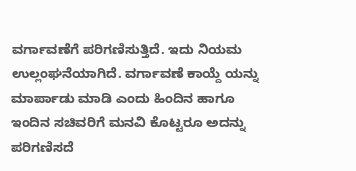ವರ್ಗಾವಣೆಗೆ ಪರಿಗಣಿಸುತ್ತಿದೆ. ಇದು ನಿಯಮ ಉಲ್ಲಂಘನೆಯಾಗಿದೆ. ವರ್ಗಾವಣೆ ಕಾಯ್ದೆ ಯನ್ನು ಮಾರ್ಪಾಡು ಮಾಡಿ ಎಂದು ಹಿಂದಿನ ಹಾಗೂ ಇಂದಿನ ಸಚಿವರಿಗೆ ಮನವಿ ಕೊಟ್ಟರೂ ಅದನ್ನು ಪರಿಗಣಿಸದೆ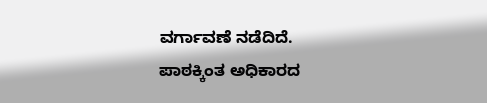ವರ್ಗಾವಣೆ ನಡೆದಿದೆ.
ಪಾಠಕ್ಕಿಂತ ಅಧಿಕಾರದ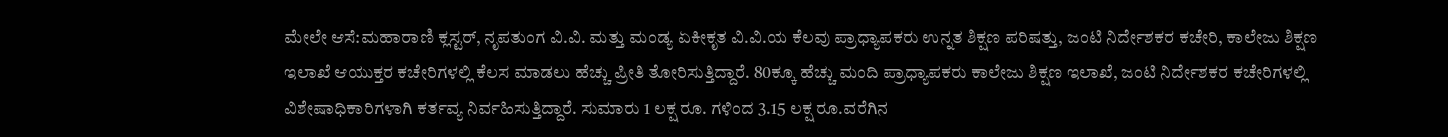ಮೇಲೇ ಆಸೆ:ಮಹಾರಾಣಿ ಕ್ಲಸ್ಟರ್, ನೃಪತುಂಗ ವಿ.ವಿ. ಮತ್ತು ಮಂಡ್ಯ ಏಕೀಕೃತ ವಿ.ವಿ.ಯ ಕೆಲವು ಪ್ರಾಧ್ಯಾಪಕರು ಉನ್ನತ ಶಿಕ್ಷಣ ಪರಿಷತ್ತು, ಜಂಟಿ ನಿರ್ದೇಶಕರ ಕಚೇರಿ, ಕಾಲೇಜು ಶಿಕ್ಷಣ ಇಲಾಖೆ ಆಯುಕ್ತರ ಕಚೇರಿಗಳಲ್ಲಿ ಕೆಲಸ ಮಾಡಲು ಹೆಚ್ಚು ಪ್ರೀತಿ ತೋರಿಸುತ್ತಿದ್ದಾರೆ. 80ಕ್ಕೂ ಹೆಚ್ಚು ಮಂದಿ ಪ್ರಾಧ್ಯಾಪಕರು ಕಾಲೇಜು ಶಿಕ್ಷಣ ಇಲಾಖೆ, ಜಂಟಿ ನಿರ್ದೇಶಕರ ಕಚೇರಿಗಳಲ್ಲಿ ವಿಶೇಷಾಧಿಕಾರಿಗಳಾಗಿ ಕರ್ತವ್ಯ ನಿರ್ವಹಿಸುತ್ತಿದ್ದಾರೆ. ಸುಮಾರು 1 ಲಕ್ಷ ರೂ. ಗಳಿಂದ 3.15 ಲಕ್ಷ ರೂ.ವರೆಗಿನ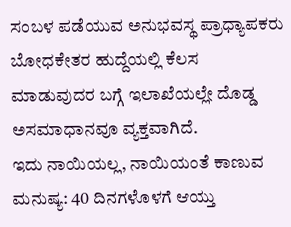ಸಂಬಳ ಪಡೆಯುವ ಅನುಭವಸ್ಥ ಪ್ರಾಧ್ಯಾಪಕರು ಬೋಧಕೇತರ ಹುದ್ದೆಯಲ್ಲಿ ಕೆಲಸ ಮಾಡುವುದರ ಬಗ್ಗೆ ಇಲಾಖೆಯಲ್ಲೇ ದೊಡ್ಡ ಅಸಮಾಧಾನವೂ ವ್ಯಕ್ತವಾಗಿದೆ.
ಇದು ನಾಯಿಯಲ್ಲ, ನಾಯಿಯಂತೆ ಕಾಣುವ ಮನುಷ್ಯ: 40 ದಿನಗಳೊಳಗೆ ಆಯ್ತು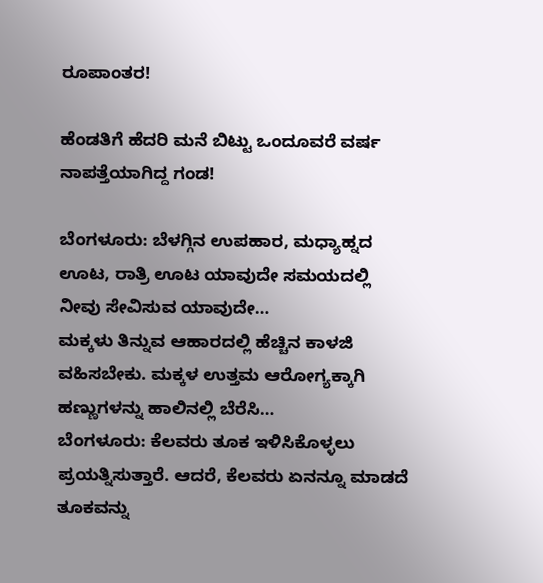ರೂಪಾಂತರ!

ಹೆಂಡತಿಗೆ ಹೆದರಿ ಮನೆ ಬಿಟ್ಟು ಒಂದೂವರೆ ವರ್ಷ ನಾಪತ್ತೆಯಾಗಿದ್ದ ಗಂಡ!

ಬೆಂಗಳೂರು: ಬೆಳಗ್ಗಿನ ಉಪಹಾರ, ಮಧ್ಯಾಹ್ನದ ಊಟ, ರಾತ್ರಿ ಊಟ ಯಾವುದೇ ಸಮಯದಲ್ಲಿ ನೀವು ಸೇವಿಸುವ ಯಾವುದೇ…
ಮಕ್ಕಳು ತಿನ್ನುವ ಆಹಾರದಲ್ಲಿ ಹೆಚ್ಚಿನ ಕಾಳಜಿ ವಹಿಸಬೇಕು. ಮಕ್ಕಳ ಉತ್ತಮ ಆರೋಗ್ಯಕ್ಕಾಗಿ ಹಣ್ಣುಗಳನ್ನು ಹಾಲಿನಲ್ಲಿ ಬೆರೆಸಿ…
ಬೆಂಗಳೂರು: ಕೆಲವರು ತೂಕ ಇಳಿಸಿಕೊಳ್ಳಲು ಪ್ರಯತ್ನಿಸುತ್ತಾರೆ. ಆದರೆ, ಕೆಲವರು ಏನನ್ನೂ ಮಾಡದೆ ತೂಕವನ್ನು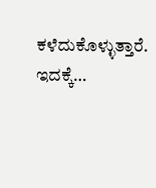ಕಳೆದುಕೊಳ್ಳುತ್ತಾರೆ. ಇದಕ್ಕೆ…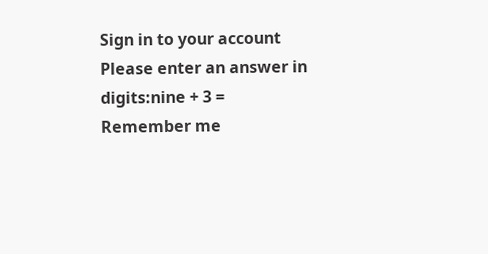Sign in to your account
Please enter an answer in digits:nine + 3 =
Remember me